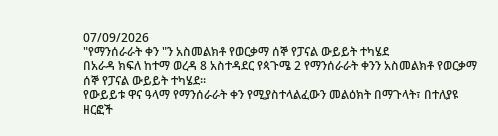07/09/2026
"የማንሰራራት ቀን "ን አስመልክቶ የወርቃማ ሰኞ የፓናል ውይይት ተካሄደ
በአራዳ ክፍለ ከተማ ወረዳ 8 አስተዳደር የጳጉሜ 2 የማንሰራራት ቀንን አስመልክቶ የወርቃማ ሰኞ የፓናል ውይይት ተካሄደ።
የውይይቱ ዋና ዓላማ የማንሰራራት ቀን የሚያስተላልፈውን መልዕክት በማጉላት፣ በተለያዩ ዘርፎች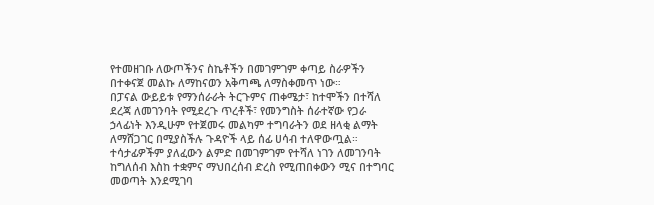የተመዘገቡ ለውጦችንና ስኬቶችን በመገምገም ቀጣይ ስራዎችን በተቀናጀ መልኩ ለማከናወን አቅጣጫ ለማስቀመጥ ነው።
በፓናል ውይይቱ የማንሰራራት ትርጉምና ጠቀሜታ፣ ከተሞችን በተሻለ ደረጃ ለመገንባት የሚደረጉ ጥረቶች፣ የመንግስት ሰራተኛው የጋራ ኃላፊነት እንዲሁም የተጀመሩ መልካም ተግባራትን ወደ ዘላቂ ልማት ለማሸጋገር በሚያስችሉ ጉዳዮች ላይ ሰፊ ሀሳብ ተለዋውጧል።
ተሳታፊዎችም ያለፈውን ልምድ በመገምገም የተሻለ ነገን ለመገንባት ከግለሰብ እስከ ተቋምና ማህበረሰብ ድረስ የሚጠበቀውን ሚና በተግባር መወጣት እንደሚገባ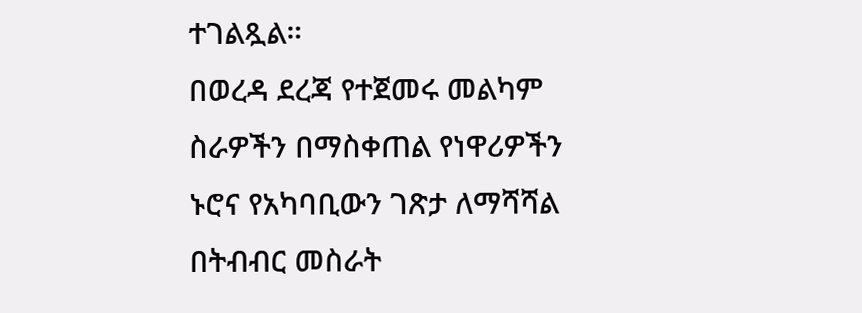ተገልጿል።
በወረዳ ደረጃ የተጀመሩ መልካም ስራዎችን በማስቀጠል የነዋሪዎችን ኑሮና የአካባቢውን ገጽታ ለማሻሻል በትብብር መስራት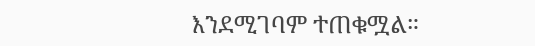እንደሚገባም ተጠቁሟል።